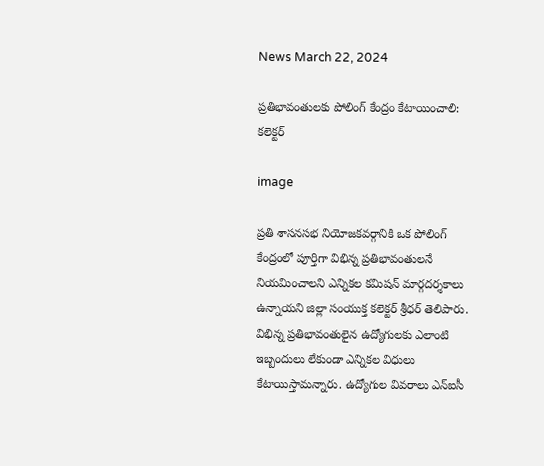News March 22, 2024

ప్రతిభావంతులకు పోలింగ్ కేంద్రం కేటాయించాలి: కలెక్టర్

image

ప్రతి శాసనసభ నియోజకవర్గానికి ఒక పోలింగ్ కేంద్రంలో పూర్తిగా విభిన్న ప్రతిభావంతులనే నియమించాలని ఎన్నికల కమిషన్ మార్గదర్శకాలు ఉన్నాయని జిల్లా సంయుక్త కలెక్టర్ శ్రీధర్ తెలిపారు. విభిన్న ప్రతిభావంతులైన ఉద్యోగులకు ఎలాంటి ఇబ్బందులు లేకుండా ఎన్నికల విధులు కేటాయిస్తామన్నారు. ఉద్యోగుల వివరాలు ఎన్ఐసీ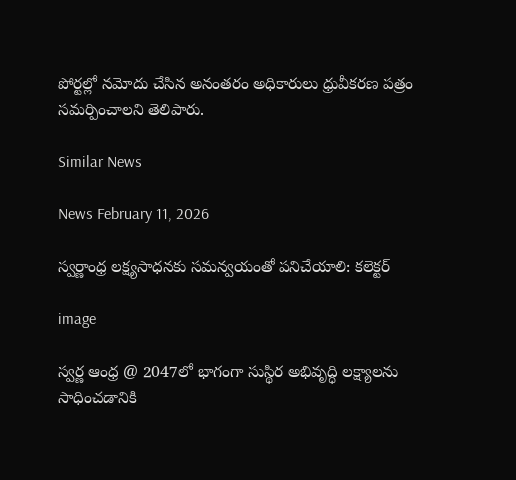పోర్టల్లో నమోదు చేసిన అనంతరం అధికారులు ధ్రువీకరణ పత్రం సమర్పించాలని తెలిపారు.

Similar News

News February 11, 2026

స్వర్ణాంధ్ర లక్ష్యసాధనకు సమన్వయంతో పనిచేయాలి: కలెక్టర్

image

స్వర్ణ ఆంధ్ర @ 2047లో భాగంగా సుస్థిర అభివృద్ధి లక్ష్యాలను సాధించడానికి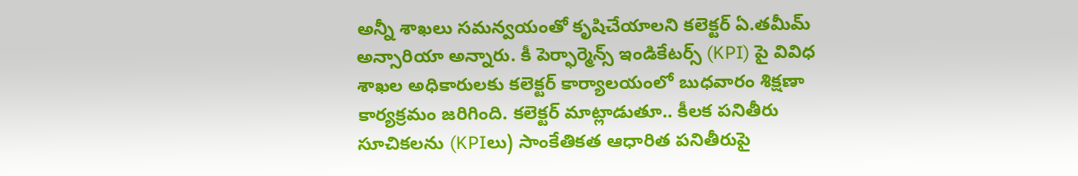అన్నీ శాఖలు సమన్వయంతో కృషిచేయాలని కలెక్టర్ ఏ.తమీమ్ అన్సారియా అన్నారు. కీ పెర్ఫార్మెన్స్ ఇండికేటర్స్ (KPI) పై వివిధ శాఖల అధికారులకు కలెక్టర్ కార్యాలయంలో బుధవారం శిక్షణా కార్యక్రమం జరిగింది. కలెక్టర్ మాట్లాడుతూ.. కీలక పనితీరు సూచికలను (KPIలు) సాంకేతికత ఆధారిత పనితీరుపై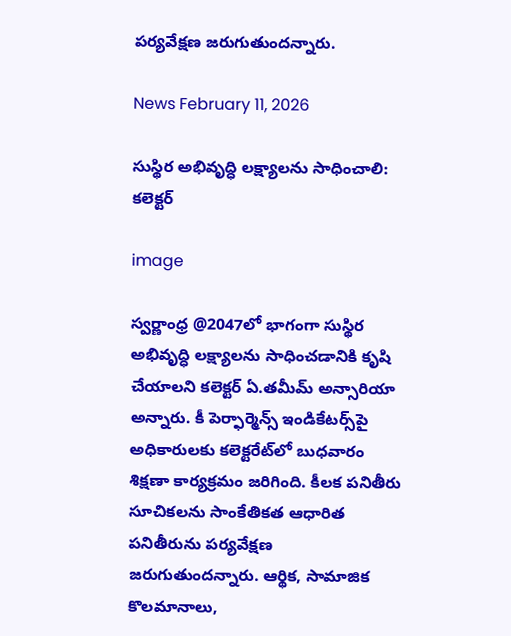పర్యవేక్షణ జరుగుతుందన్నారు.

News February 11, 2026

సుస్థిర అభివృద్ధి లక్ష్యాలను సాధించాలి: కలెక్టర్

image

స్వర్ణాంధ్ర @2047లో భాగంగా సుస్థిర అభివృద్ధి లక్ష్యాలను సాధించడానికి కృషి చేయాలని కలెక్టర్ ఏ.తమీమ్ అన్సారియా అన్నారు. కీ పెర్ఫార్మెన్స్ ఇండికేటర్స్‌పై అధికారులకు కలెక్టరేట్‌లో బుధవారం శిక్షణా కార్యక్రమం జరిగింది. కీలక పనితీరు సూచికలను సాంకేతికత ఆధారిత పనితీరును పర్యవేక్షణ జరుగుతుందన్నారు. ఆర్థిక, సామాజిక కొలమానాలు,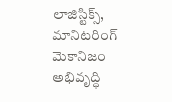లాజిస్టిక్స్, మానిటరింగ్ మెకానిజం అభివృద్ధి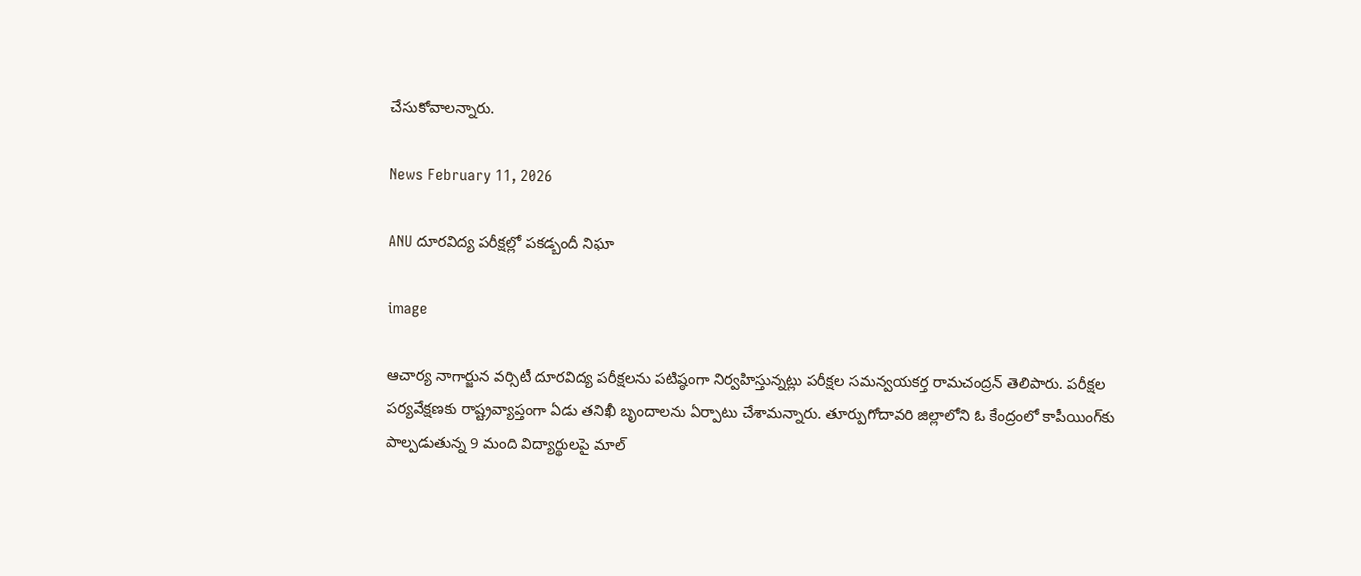చేసుకోవాలన్నారు.

News February 11, 2026

ANU దూరవిద్య పరీక్షల్లో పకడ్బందీ నిఘా

image

ఆచార్య నాగార్జున వర్సిటీ దూరవిద్య పరీక్షలను పటిష్ఠంగా నిర్వహిస్తున్నట్లు పరీక్షల సమన్వయకర్త రామచంద్రన్ తెలిపారు. పరీక్షల పర్యవేక్షణకు రాష్ట్రవ్యాప్తంగా ఏడు తనిఖీ బృందాలను ఏర్పాటు చేశామన్నారు. తూర్పుగోదావరి జిల్లాలోని ఓ కేంద్రంలో కాపీయింగ్‌కు పాల్పడుతున్న 9 మంది విద్యార్థులపై మాల్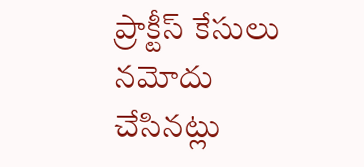ప్రాక్టీస్ కేసులు నమోదు చేసినట్లు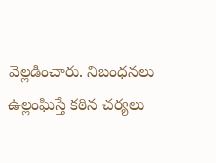వెల్లడించారు. నిబంధనలు ఉల్లంఘిస్తే కఠిన చర్యలు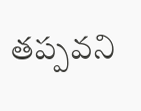తప్పవని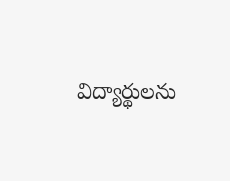విద్యార్థులను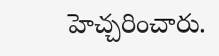హెచ్చరించారు.